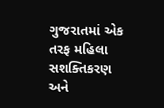ગુજરાતમાં એક તરફ મહિલા સશક્તિકરણ અને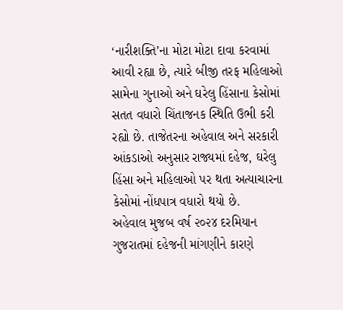‘નારીશક્તિ’ના મોટા મોટા દાવા કરવામાં આવી રહ્યા છે, ત્યારે બીજી તરફ મહિલાઓ સામેના ગુનાઓ અને ઘરેલુ હિંસાના કેસોમાં સતત વધારો ચિંતાજનક સ્થિતિ ઉભી કરી રહ્યો છે. તાજેતરના અહેવાલ અને સરકારી આંકડાઓ અનુસાર રાજ્યમાં દહેજ, ઘરેલુ હિંસા અને મહિલાઓ પર થતા અત્યાચારના કેસોમાં નોંધપાત્ર વધારો થયો છે.
અહેવાલ મુજબ વર્ષ ૨૦૨૪ દરમિયાન ગુજરાતમાં દહેજની માંગણીને કારણે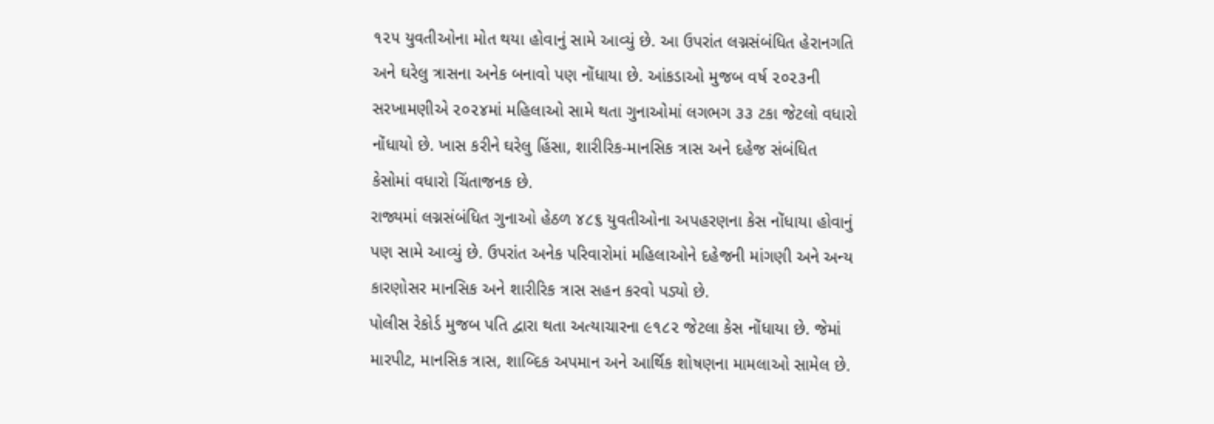૧૨૫ યુવતીઓના મોત થયા હોવાનું સામે આવ્યું છે. આ ઉપરાંત લગ્નસંબંધિત હેરાનગતિ અને ઘરેલુ ત્રાસના અનેક બનાવો પણ નોંધાયા છે. આંકડાઓ મુજબ વર્ષ ૨૦૨૩ની સરખામણીએ ૨૦૨૪માં મહિલાઓ સામે થતા ગુનાઓમાં લગભગ ૩૩ ટકા જેટલો વધારો નોંધાયો છે. ખાસ કરીને ઘરેલુ હિંસા, શારીરિક-માનસિક ત્રાસ અને દહેજ સંબંધિત કેસોમાં વધારો ચિંતાજનક છે.
રાજ્યમાં લગ્નસંબંધિત ગુનાઓ હેઠળ ૪૮૬ યુવતીઓના અપહરણના કેસ નોંધાયા હોવાનું પણ સામે આવ્યું છે. ઉપરાંત અનેક પરિવારોમાં મહિલાઓને દહેજની માંગણી અને અન્ય કારણોસર માનસિક અને શારીરિક ત્રાસ સહન કરવો પડ્યો છે.
પોલીસ રેકોર્ડ મુજબ પતિ દ્વારા થતા અત્યાચારના ૯૧૮૨ જેટલા કેસ નોંધાયા છે. જેમાં મારપીટ, માનસિક ત્રાસ, શાબ્દિક અપમાન અને આર્થિક શોષણના મામલાઓ સામેલ છે.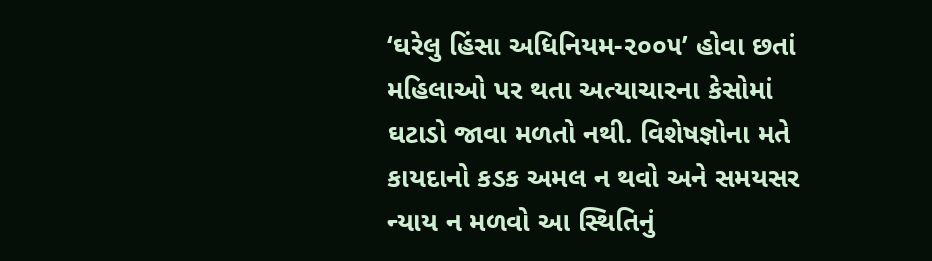‘ઘરેલુ હિંસા અધિનિયમ-૨૦૦૫’ હોવા છતાં મહિલાઓ પર થતા અત્યાચારના કેસોમાં ઘટાડો જાવા મળતો નથી. વિશેષજ્ઞોના મતે કાયદાનો કડક અમલ ન થવો અને સમયસર ન્યાય ન મળવો આ સ્થિતિનું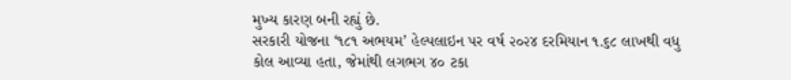મુખ્ય કારણ બની રહ્યું છે.
સરકારી યોજના ‘૧૮૧ અભયમ’ હેલ્પલાઇન પર વર્ષ ૨૦૨૪ દરમિયાન ૧.૬૮ લાખથી વધુ કોલ આવ્યા હતા, જેમાંથી લગભગ ૪૦ ટકા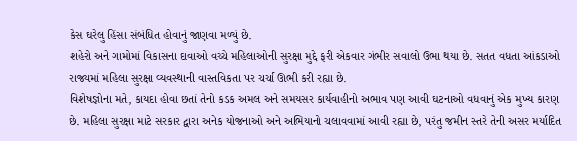કેસ ઘરેલુ હિંસા સંબંધિત હોવાનું જાણવા મળ્યું છે.
શહેરો અને ગામોમાં વિકાસના દાવાઓ વચ્ચે મહિલાઓની સુરક્ષા મુદ્દે ફરી એકવાર ગંભીર સવાલો ઉભા થયા છે. સતત વધતા આંકડાઓ રાજ્યમાં મહિલા સુરક્ષા વ્યવસ્થાની વાસ્તવિકતા પર ચર્ચા ઊભી કરી રહ્યા છે.
વિશેષજ્ઞોના મતે, કાયદા હોવા છતાં તેનો કડક અમલ અને સમયસર કાર્યવાહીનો અભાવ પણ આવી ઘટનાઓ વધવાનું એક મુખ્ય કારણ છે. મહિલા સુરક્ષા માટે સરકાર દ્વારા અનેક યોજનાઓ અને અભિયાનો ચલાવવામાં આવી રહ્યા છે, પરંતુ જમીન સ્તરે તેની અસર મર્યાદિત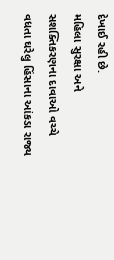દેખાઈ રહી છે.
મહિલા સુરક્ષા અને સશક્તિકરણના દાવાઓ વચ્ચે વધતા ઘરેલુ હિંસાના આંકડા રાજ્ય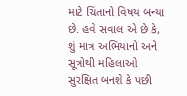માટે ચિંતાનો વિષય બન્યા છે. હવે સવાલ એ છે કે, શું માત્ર અભિયાનો અને સૂત્રોથી મહિલાઓ સુરક્ષિત બનશે કે પછી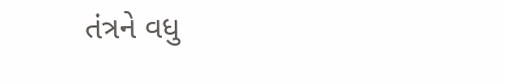તંત્રને વધુ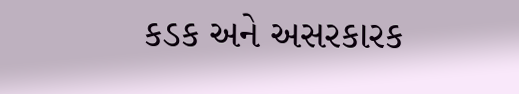કડક અને અસરકારક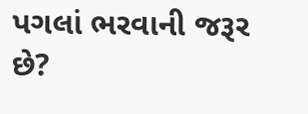પગલાં ભરવાની જરૂર છે?